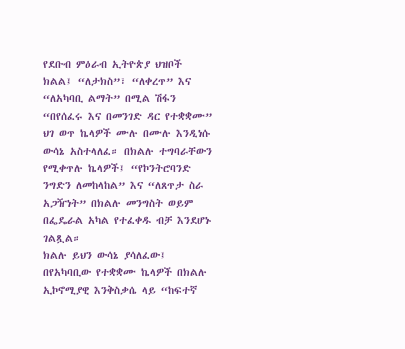የደቡብ ምዕራብ ኢትዮጵያ ህዝቦች ክልል፤ “ለታክስ”፣ “ለቀረጥ” እና “ለአካባቢ ልማት” በሚል ሽፋን “በየሰፈሩ እና በመንገድ ዳር የተቋቋሙ” ህገ ወጥ ኬላዎች ሙሉ በሙሉ እንዲነሱ ውሳኔ አስተላለፈ። በክልሉ ተግባራቸውን የሚቀጥሉ ኬላዎች፤ “የኮንትሮባንድ ንግድን ለመከላከል” እና “ለጸጥታ ስራ አጋዥነት” በክልሉ መንግስት ወይም በፌዴራል አካል የተፈቀዱ ብቻ እንደሆኑ ገልጿል።
ክልሉ ይህን ውሳኔ ያሳለፈው፤ በየአካባቢው የተቋቋሙ ኬላዎች በክልሉ ኢኮኖሚያዊ እንቅስቃሴ ላይ “ከፍተኛ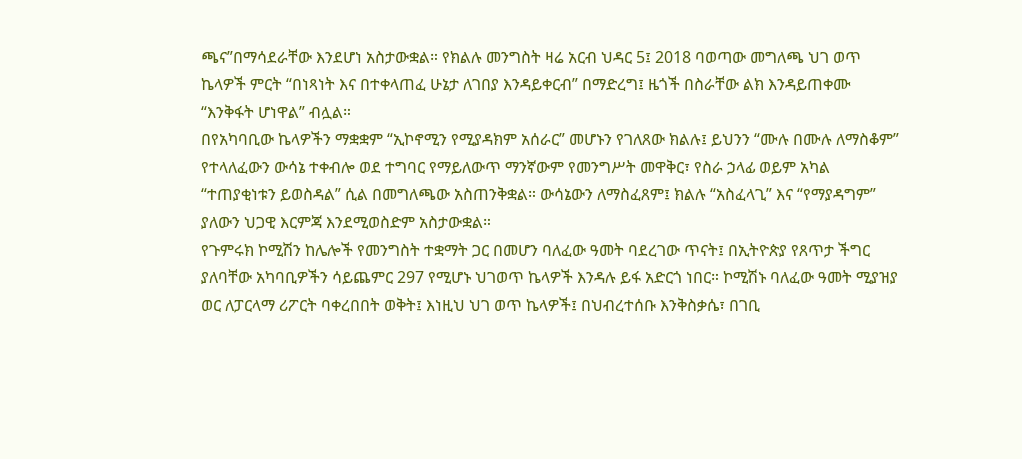ጫና”በማሳደራቸው እንደሆነ አስታውቋል። የክልሉ መንግስት ዛሬ አርብ ህዳር 5፤ 2018 ባወጣው መግለጫ ህገ ወጥ ኬላዎች ምርት “በነጻነት እና በተቀላጠፈ ሁኔታ ለገበያ እንዳይቀርብ” በማድረግ፤ ዜጎች በስራቸው ልክ እንዳይጠቀሙ “እንቅፋት ሆነዋል” ብሏል።
በየአካባቢው ኬላዎችን ማቋቋም “ኢኮኖሚን የሚያዳክም አሰራር” መሆኑን የገለጸው ክልሉ፤ ይህንን “ሙሉ በሙሉ ለማስቆም” የተላለፈውን ውሳኔ ተቀብሎ ወደ ተግባር የማይለውጥ ማንኛውም የመንግሥት መዋቅር፣ የስራ ኃላፊ ወይም አካል “ተጠያቂነቱን ይወስዳል” ሲል በመግለጫው አስጠንቅቋል። ውሳኔውን ለማስፈጸም፤ ክልሉ “አስፈላጊ” እና “የማያዳግም” ያለውን ህጋዊ እርምጃ እንደሚወስድም አስታውቋል።
የጉምሩክ ኮሚሽን ከሌሎች የመንግስት ተቋማት ጋር በመሆን ባለፈው ዓመት ባደረገው ጥናት፤ በኢትዮጵያ የጸጥታ ችግር ያለባቸው አካባቢዎችን ሳይጨምር 297 የሚሆኑ ህገወጥ ኬላዎች እንዳሉ ይፋ አድርጎ ነበር። ኮሚሽኑ ባለፈው ዓመት ሚያዝያ ወር ለፓርላማ ሪፖርት ባቀረበበት ወቅት፤ እነዚህ ህገ ወጥ ኬላዎች፤ በህብረተሰቡ እንቅስቃሴ፣ በገቢ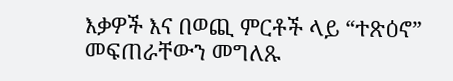እቃዎች እና በወጪ ምርቶች ላይ “ተጽዕኖ” መፍጠራቸውን መግለጹ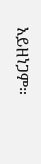አይዘነጋም።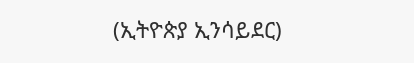(ኢትዮጵያ ኢንሳይደር)